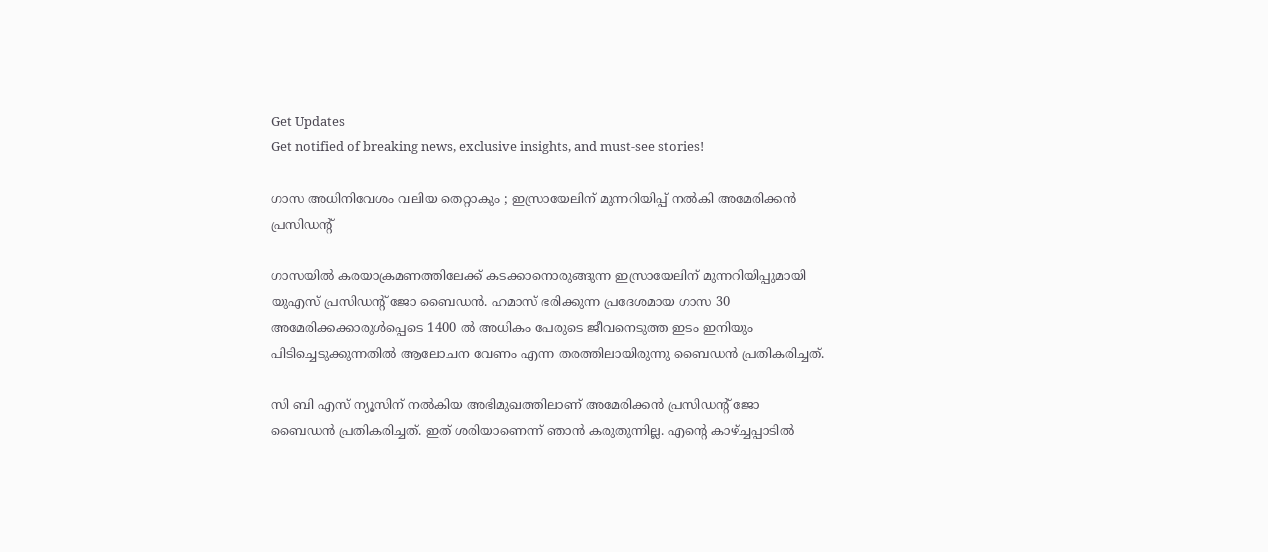Get Updates
Get notified of breaking news, exclusive insights, and must-see stories!

ഗാസ അധിനിവേശം വലിയ തെറ്റാകും ; ഇസ്രായേലിന് മുന്നറിയിപ്പ് നൽകി അമേരിക്കൻ പ്രസിഡന്റ്

ഗാസയിൽ കരയാക്രമണത്തിലേക്ക് കടക്കാനൊരുങ്ങുന്ന ഇസ്രായേലിന് മുന്നറിയിപ്പുമായി യുഎസ് പ്രസിഡന്റ് ജോ ബൈഡൻ. ഹമാസ് ഭരിക്കുന്ന പ്രദേശമായ ഗാസ 30 അമേരിക്കക്കാരുൾപ്പെടെ 1400 ൽ അധികം പേരുടെ ജീവനെടുത്ത ഇടം ഇനിയും പിടിച്ചെടുക്കുന്നതിൽ ആലോചന വേണം എന്ന തരത്തിലായിരുന്നു ബൈഡൻ പ്രതികരിച്ചത്.

സി ബി എസ് ന്യൂസിന് നൽകിയ അഭിമുഖത്തിലാണ് അമേരിക്കൻ പ്രസിഡന്റ് ജോ ബൈഡൻ പ്രതികരിച്ചത്. ഇത് ശരിയാണെന്ന് ഞാൻ കരുതുന്നില്ല. എന്റെ കാഴ്ച്ചപ്പാടിൽ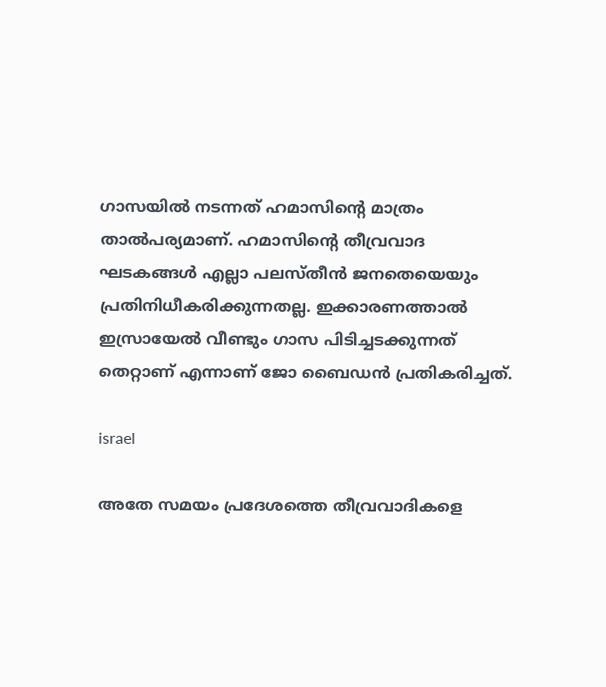ഗാസയിൽ നടന്നത് ഹമാസിന്റെ മാത്രം താൽപര്യമാണ്. ഹമാസിന്റെ തീവ്രവാദ ഘടകങ്ങൾ എല്ലാ പലസ്തീൻ ജനതെയെയും പ്രതിനിധീകരിക്കുന്നതല്ല. ഇക്കാരണത്താൽ ഇസ്രായേൽ വീണ്ടും ഗാസ പിടിച്ചടക്കുന്നത് തെറ്റാണ് എന്നാണ് ജോ ബൈഡൻ പ്രതികരിച്ചത്.

israel

അതേ സമയം പ്രദേശത്തെ തീവ്രവാദികളെ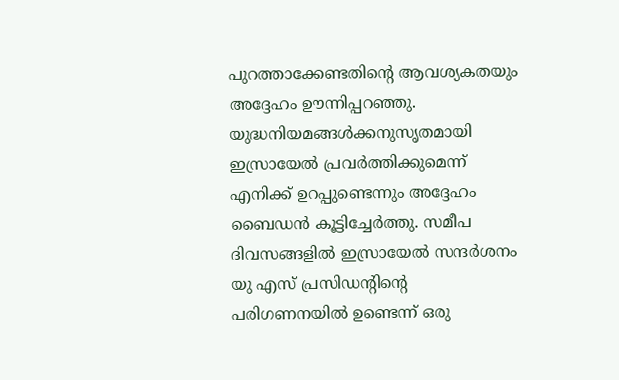പുറത്താക്കേണ്ടതിന്റെ ആവശ്യകതയും അദ്ദേഹം ഊന്നിപ്പറഞ്ഞു. യുദ്ധനിയമങ്ങൾക്കനുസൃതമായി ഇസ്രായേൽ പ്രവർത്തിക്കുമെന്ന് എനിക്ക് ഉറപ്പുണ്ടെന്നും അദ്ദേഹം ബൈഡൻ കൂട്ടിച്ചേർത്തു. സമീപ ദിവസങ്ങളിൽ ഇസ്രായേൽ സന്ദർശനം യു എസ് പ്രസിഡന്റിന്റെ പരിഗണനയിൽ ഉണ്ടെന്ന് ഒരു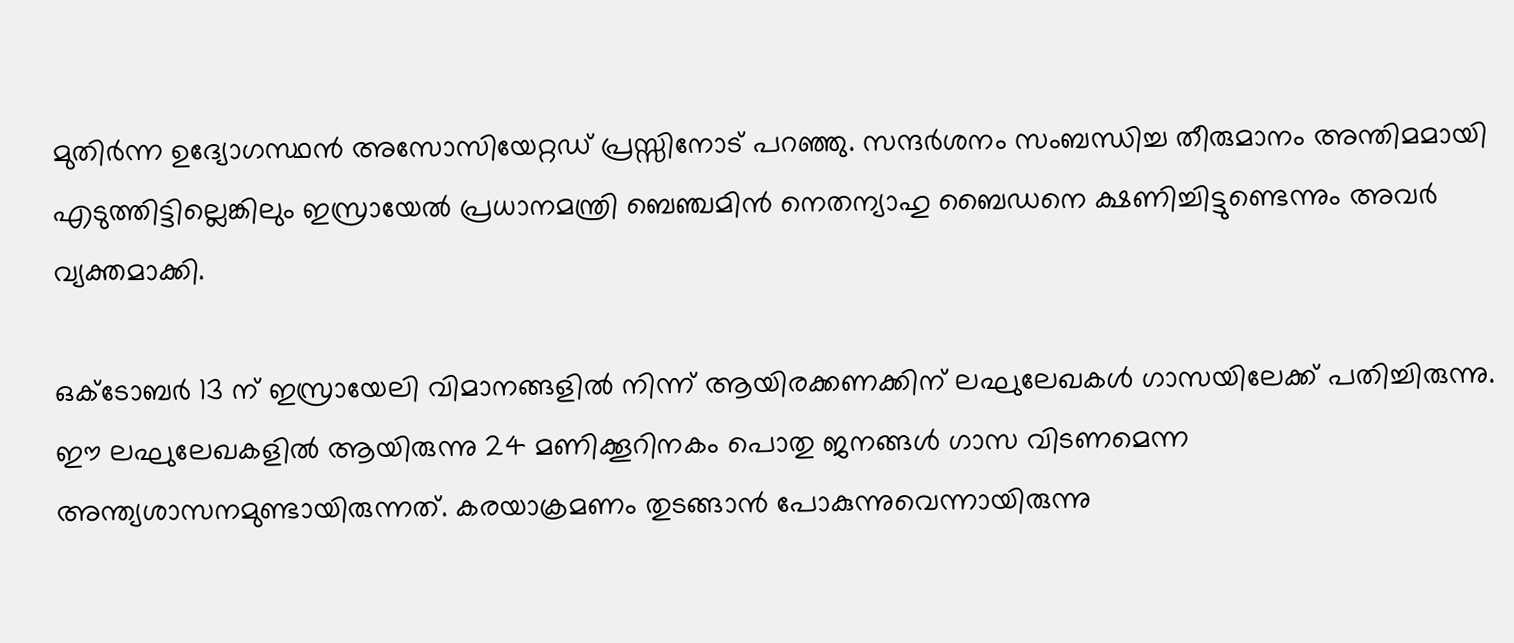മുതിർന്ന ഉദ്യോഗസ്ഥൻ അസോസിയേറ്റഡ് പ്രസ്സിനോട് പറഞ്ഞു. സന്ദർശനം സംബന്ധിച്ച തീരുമാനം അന്തിമമായി എടുത്തിട്ടില്ലെങ്കിലും ഇസ്രായേൽ പ്രധാനമന്ത്രി ബെഞ്ചമിൻ നെതന്യാഹു ബൈഡനെ ക്ഷണിച്ചിട്ടുണ്ടെന്നും അവർ വ്യക്തമാക്കി.

ഒക്ടോബർ 13 ന് ഇസ്രായേലി വിമാനങ്ങളിൽ നിന്ന് ആയിരക്കണക്കിന് ലഘുലേഖകൾ ഗാസയിലേക്ക് പതിച്ചിരുന്നു. ഈ ലഘുലേഖകളിൽ ആയിരുന്നു 24 മണിക്കൂറിനകം പൊതു ജനങ്ങൾ ഗാസ വിടണമെന്ന അന്ത്യശാസനമുണ്ടായിരുന്നത്. കരയാക്രമണം തുടങ്ങാൻ പോകുന്നുവെന്നായിരുന്നു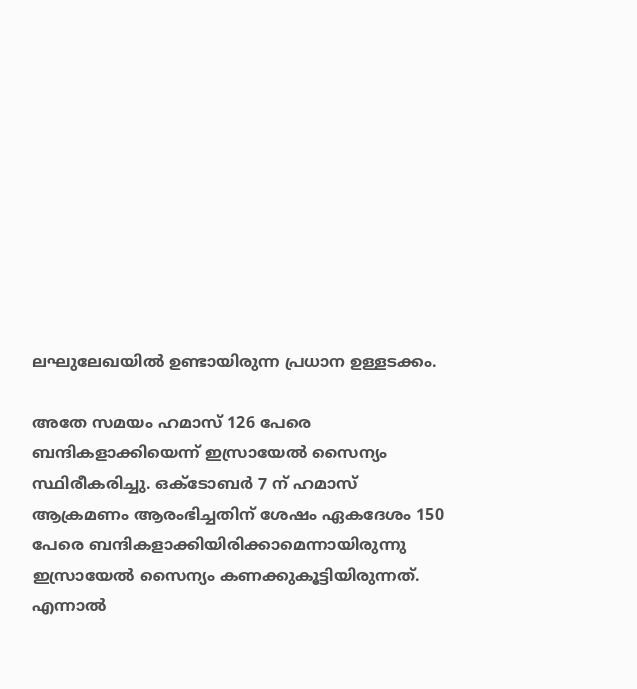ലഘുലേഖയിൽ ഉണ്ടായിരുന്ന പ്രധാന ഉള്ളടക്കം.

അതേ സമയം ഹമാസ് 126 പേരെ ബന്ദികളാക്കിയെന്ന് ഇസ്രായേൽ സൈന്യം സ്ഥിരീകരിച്ചു. ഒക്ടോബർ 7 ന് ഹമാസ് ആക്രമണം ആരംഭിച്ചതിന് ശേഷം ഏകദേശം 150 പേരെ ബന്ദികളാക്കിയിരിക്കാമെന്നായിരുന്നു ഇസ്രായേൽ സൈന്യം കണക്കുകൂട്ടിയിരുന്നത്. എന്നാൽ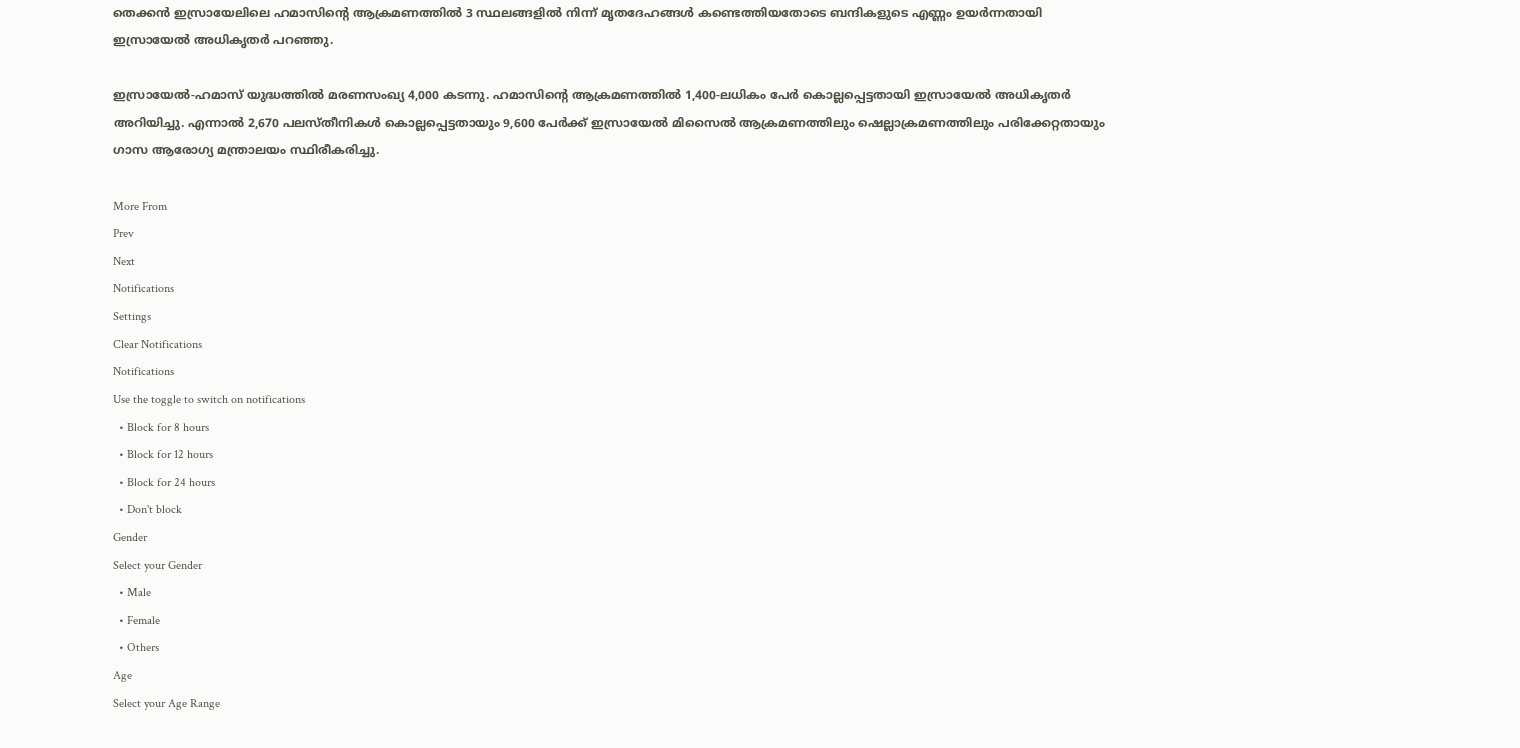തെക്കൻ ഇസ്രായേലിലെ ഹമാസിന്റെ ആക്രമണത്തിൽ 3 സ്ഥലങ്ങളിൽ നിന്ന് മൃതദേഹങ്ങൾ കണ്ടെത്തിയതോടെ ബന്ദികളുടെ എണ്ണം ഉയർന്നതായി ഇസ്രായേൽ അധികൃതർ പറഞ്ഞു.

ഇസ്രായേൽ-ഹമാസ് യുദ്ധത്തിൽ മരണസംഖ്യ 4,000 കടന്നു. ഹമാസിന്റെ ആക്രമണത്തിൽ 1,400-ലധികം പേർ കൊല്ലപ്പെട്ടതായി ഇസ്രായേൽ അധികൃതർ അറിയിച്ചു. എന്നാൽ 2,670 പലസ്തീനികൾ കൊല്ലപ്പെട്ടതായും 9,600 പേർക്ക് ഇസ്രായേൽ മിസൈൽ ആക്രമണത്തിലും ഷെല്ലാക്രമണത്തിലും പരിക്കേറ്റതായും ഗാസ ആരോഗ്യ മന്ത്രാലയം സ്ഥിരീകരിച്ചു.

More From
Prev
Next
Notifications
Settings
Clear Notifications
Notifications
Use the toggle to switch on notifications
  • Block for 8 hours
  • Block for 12 hours
  • Block for 24 hours
  • Don't block
Gender
Select your Gender
  • Male
  • Female
  • Others
Age
Select your Age Range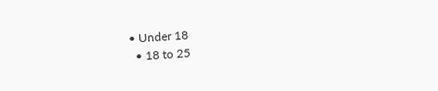• Under 18
  • 18 to 25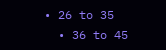• 26 to 35
  • 36 to 45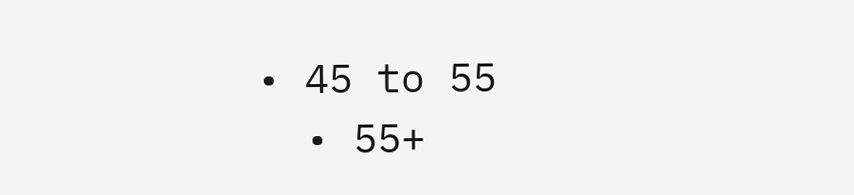• 45 to 55
  • 55+